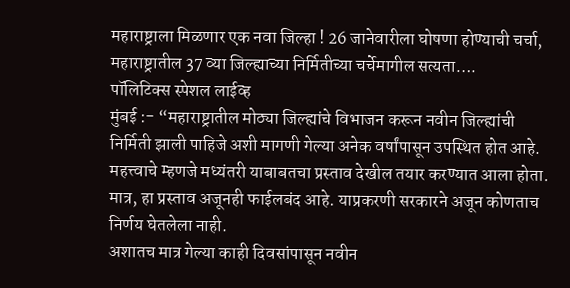महाराष्ट्राला मिळणार एक नवा जिल्हा ! 26 जानेवारीला घोषणा होण्याची चर्चा, महाराष्ट्रातील 37 व्या जिल्ह्याच्या निर्मितीच्या चर्चेमागील सत्यता….
पॉलिटिक्स स्पेशल लाईव्ह
मुंबई :- “महाराष्ट्रातील मोठ्या जिल्ह्यांचे विभाजन करून नवीन जिल्ह्यांची निर्मिती झाली पाहिजे अशी मागणी गेल्या अनेक वर्षांपासून उपस्थित होत आहे. महत्त्वाचे म्हणजे मध्यंतरी याबाबतचा प्रस्ताव देखील तयार करण्यात आला होता.
मात्र, हा प्रस्ताव अजूनही फाईलबंद आहे. याप्रकरणी सरकारने अजून कोणताच निर्णय घेतलेला नाही.
अशातच मात्र गेल्या काही दिवसांपासून नवीन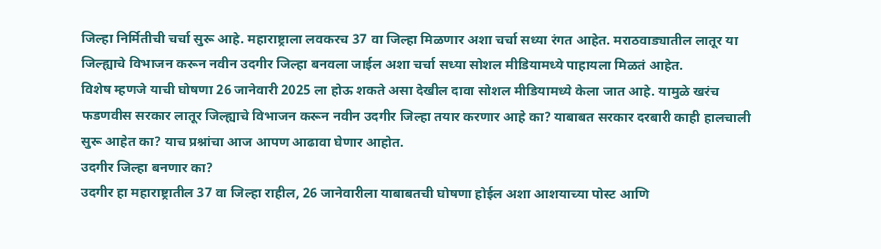जिल्हा निर्मितीची चर्चा सुरू आहे. महाराष्ट्राला लवकरच 37 वा जिल्हा मिळणार अशा चर्चा सध्या रंगत आहेत. मराठवाड्यातील लातूर या जिल्ह्याचे विभाजन करून नवीन उदगीर जिल्हा बनवला जाईल अशा चर्चा सध्या सोशल मीडियामध्ये पाहायला मिळतं आहेत.
विशेष म्हणजे याची घोषणा 26 जानेवारी 2025 ला होऊ शकते असा देखील दावा सोशल मीडियामध्ये केला जात आहे. यामुळे खरंच फडणवीस सरकार लातूर जिल्ह्याचे विभाजन करून नवीन उदगीर जिल्हा तयार करणार आहे का? याबाबत सरकार दरबारी काही हालचाली सुरू आहेत का? याच प्रश्नांचा आज आपण आढावा घेणार आहोत.
उदगीर जिल्हा बनणार का?
उदगीर हा महाराष्ट्रातील 37 वा जिल्हा राहील, 26 जानेवारीला याबाबतची घोषणा होईल अशा आशयाच्या पोस्ट आणि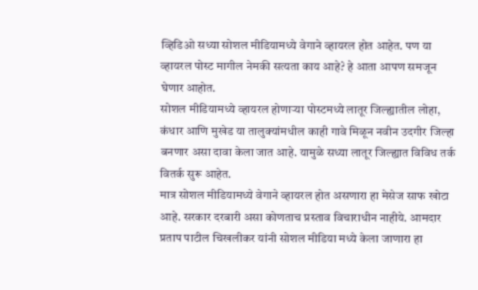व्हिडिओ सध्या सोशल मीडियामध्ये वेगाने व्हायरल होत आहेत. पण या व्हायरल पोस्ट मागील नेमकी सत्यता काय आहे? हे आता आपण समजून घेणार आहोत.
सोशल मीडियामध्ये व्हायरल होणाऱ्या पोस्टमध्ये लातूर जिल्ह्यातील लोहा, कंधार आणि मुखेड या तालुक्यांमधील काही गावे मिळून नवीन उदगीर जिल्हा बनणार असा दावा केला जात आहे. यामुळे सध्या लातूर जिल्ह्यात विविध तर्क वितर्क सुरू आहेत.
मात्र सोशल मीडियामध्ये वेगाने व्हायरल होत असणारा हा मेसेज साफ खोटा आहे. सरकार दरबारी असा कोणताच प्रस्ताव विचाराधीन नाहीये. आमदार प्रताप पाटील चिखलीकर यांनी सोशल मीडिया मध्ये केला जाणारा हा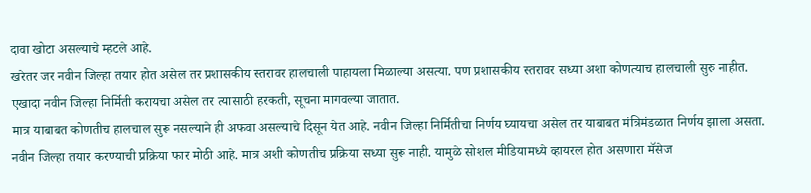दावा खोटा असल्याचे म्हटले आहे.
खरेतर जर नवीन जिल्हा तयार होत असेल तर प्रशासकीय स्तरावर हालचाली पाहायला मिळाल्या असत्या. पण प्रशासकीय स्तरावर सध्या अशा कोणत्याच हालचाली सुरु नाहीत. एखादा नवीन जिल्हा निर्मिती करायचा असेल तर त्यासाठी हरकती, सूचना मागवल्या जातात.
मात्र याबाबत कोणतीच हालचाल सुरू नसल्याने ही अफवा असल्याचे दिसून येत आहे. नवीन जिल्हा निर्मितीचा निर्णय घ्यायचा असेल तर याबाबत मंत्रिमंडळात निर्णय झाला असता. नवीन जिल्हा तयार करण्याची प्रक्रिया फार मोठी आहे. मात्र अशी कोणतीच प्रक्रिया सध्या सुरू नाही. यामुळे सोशल मीडियामध्ये व्हायरल होत असणारा मॅसेज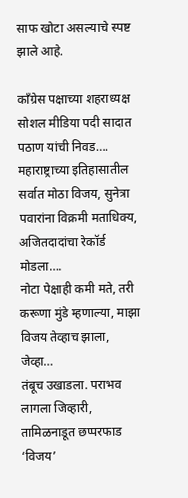साफ खोटा असल्याचे स्पष्ट झाले आहे.

काँग्रेस पक्षाच्या शहराध्यक्ष सोशल मीडिया पदी सादात पठाण यांची निवड….
महाराष्ट्राच्या इतिहासातील सर्वात मोठा विजय, सुनेत्रा पवारांना विक्रमी मताधिक्य, अजितदादांचा रेकॉर्ड मोडला….
नोटा पेक्षाही कमी मते, तरी करूणा मुंडे म्हणाल्या, माझा विजय तेव्हाच झाला, जेव्हा…
तंबूच उखाडला. पराभव लागला जिव्हारी, तामिळनाडूत छप्परफाड ‘विजय’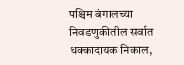पश्चिम बंगालच्या निवडणुकीतील सर्वात धक्कादायक निकाल,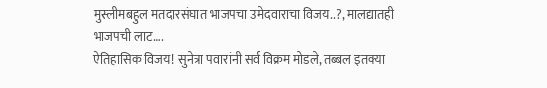मुस्लीमबहुल मतदारसंघात भाजपचा उमेदवाराचा विजय..?, मालद्यातही भाजपची लाट….
ऐतिहासिक विजय! सुनेत्रा पवारांनी सर्व विक्रम मोडले, तब्बल इतक्या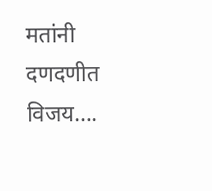मतांनी दणदणीत विजय….